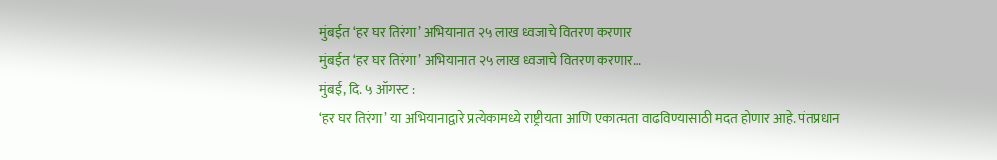मुंबईत ‘हर घर तिरंगा’ अभियानात २५ लाख ध्वजाचे वितरण करणार
मुंबईत ‘हर घर तिरंगा’ अभियानात २५ लाख ध्वजाचे वितरण करणार…
मुंबई, दि. ५ ऑगस्ट :
‘हर घर तिरंगा’ या अभियानाद्वारे प्रत्येकामध्ये राष्ट्रीयता आणि एकात्मता वाढविण्यासाठी मदत होणार आहे. पंतप्रधान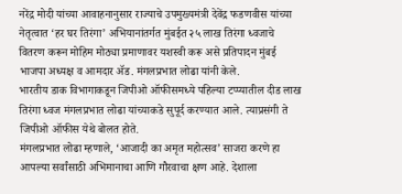नरेंद्र मोदी यांच्या आवाहनानुसार राज्याचे उपमुख्यमंत्री देवेंद्र फडणवीस यांच्या नेतृत्वात ‘हर घर तिरंगा’ अभियानांतर्गत मुंबईत २५ लाख तिरंगा ध्वजाचे वितरण करून मोहिम मोठ्या प्रमाणावर यशस्वी करू असे प्रतिपादन मुंबई भाजपा अध्यक्ष व आमदार ॲड. मंगलप्रभात लोढा यांनी केले.
भारतीय डाक विभागाकडून जिपीओ ऑफीसमध्ये पहिल्या टप्प्यातील दीड लाख तिरंगा ध्वज मंगलप्रभात लोढा यांच्याकडे सुपूर्द करण्यात आले. त्याप्रसंगी ते जिपीओ ऑफीस येथे बोलत होते.
मंगलप्रभात लोढा म्हणाले, ‘आजादी का अमृत महोत्सव’ साजरा करणे हा आपल्या सर्वांसाठी अभिमानाचा आणि गौरवाचा क्षण आहे. देशाला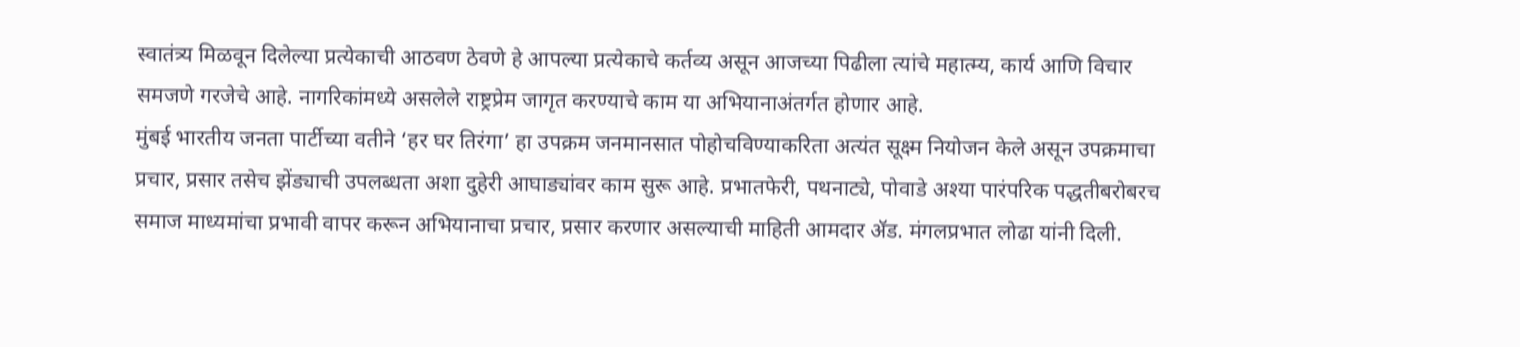स्वातंत्र्य मिळवून दिलेल्या प्रत्येकाची आठवण ठेवणे हे आपल्या प्रत्येकाचे कर्तव्य असून आजच्या पिढीला त्यांचे महात्म्य, कार्य आणि विचार समजणे गरजेचे आहे. नागरिकांमध्ये असलेले राष्ट्रप्रेम जागृत करण्याचे काम या अभियानाअंतर्गत होणार आहे.
मुंबई भारतीय जनता पार्टीच्या वतीने ‘हर घर तिरंगा’ हा उपक्रम जनमानसात पोहोचविण्याकरिता अत्यंत सूक्ष्म नियोजन केले असून उपक्रमाचा प्रचार, प्रसार तसेच झेंड्याची उपलब्धता अशा दुहेरी आघाड्यांवर काम सुरू आहे. प्रभातफेरी, पथनाट्ये, पोवाडे अश्या पारंपरिक पद्धतीबरोबरच समाज माध्यमांचा प्रभावी वापर करून अभियानाचा प्रचार, प्रसार करणार असल्याची माहिती आमदार ॲड. मंगलप्रभात लोढा यांनी दिली.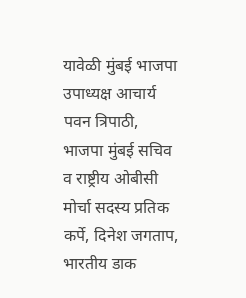यावेळी मुंबई भाजपा उपाध्यक्ष आचार्य पवन त्रिपाठी, भाजपा मुंबई सचिव व राष्ट्रीय ओबीसी मोर्चा सदस्य प्रतिक कर्पे, दिनेश जगताप, भारतीय डाक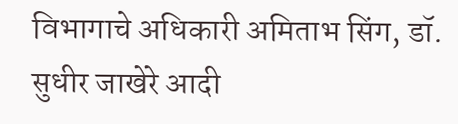विभागाचे अधिकारी अमिताभ सिंग, डॉ. सुधीर जाखेरे आदी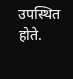उपस्थित होते.